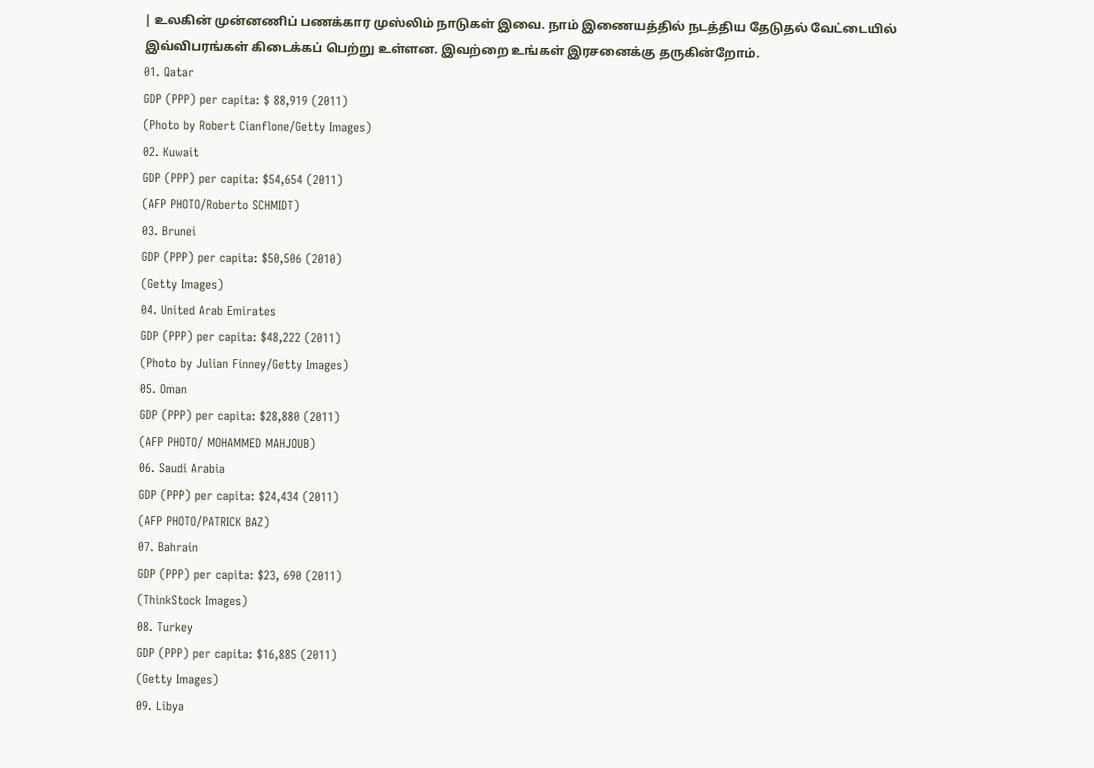| உலகின் முன்னணிப் பணக்கார முஸ்லிம் நாடுகள் இவை. நாம் இணையத்தில் நடத்திய தேடுதல் வேட்டையில் இவ்விபரங்கள் கிடைக்கப் பெற்று உள்ளன. இவற்றை உங்கள் இரசனைக்கு தருகின்றோம்.
01. Qatar
GDP (PPP) per capita: $ 88,919 (2011)
(Photo by Robert Cianflone/Getty Images)
02. Kuwait
GDP (PPP) per capita: $54,654 (2011)
(AFP PHOTO/Roberto SCHMIDT)
03. Brunei
GDP (PPP) per capita: $50,506 (2010)
(Getty Images)
04. United Arab Emirates
GDP (PPP) per capita: $48,222 (2011)
(Photo by Julian Finney/Getty Images)
05. Oman
GDP (PPP) per capita: $28,880 (2011)
(AFP PHOTO/ MOHAMMED MAHJOUB)
06. Saudi Arabia
GDP (PPP) per capita: $24,434 (2011)
(AFP PHOTO/PATRICK BAZ)
07. Bahrain
GDP (PPP) per capita: $23, 690 (2011)
(ThinkStock Images)
08. Turkey
GDP (PPP) per capita: $16,885 (2011)
(Getty Images)
09. Libya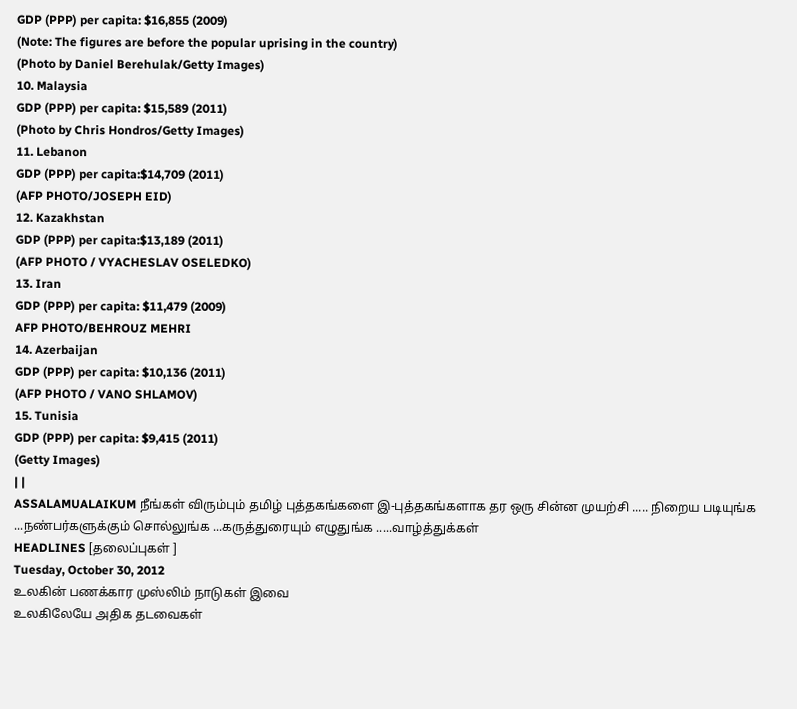GDP (PPP) per capita: $16,855 (2009)
(Note: The figures are before the popular uprising in the country)
(Photo by Daniel Berehulak/Getty Images)
10. Malaysia
GDP (PPP) per capita: $15,589 (2011)
(Photo by Chris Hondros/Getty Images)
11. Lebanon
GDP (PPP) per capita:$14,709 (2011)
(AFP PHOTO/JOSEPH EID)
12. Kazakhstan
GDP (PPP) per capita:$13,189 (2011)
(AFP PHOTO / VYACHESLAV OSELEDKO)
13. Iran
GDP (PPP) per capita: $11,479 (2009)
AFP PHOTO/BEHROUZ MEHRI
14. Azerbaijan
GDP (PPP) per capita: $10,136 (2011)
(AFP PHOTO / VANO SHLAMOV)
15. Tunisia
GDP (PPP) per capita: $9,415 (2011)
(Getty Images)
| |
ASSALAMUALAIKUM நீங்கள் விரும்பும் தமிழ் புத்தகங்களை இ-புத்தகங்களாக தர ஒரு சின்ன முயற்சி ..... நிறைய படியுங்க ...நண்பர்களுக்கும் சொல்லுங்க ...கருத்துரையும் எழுதுங்க .....வாழ்த்துக்கள்
HEADLINES [தலைப்புகள் ]
Tuesday, October 30, 2012
உலகின் பணக்கார முஸ்லிம் நாடுகள் இவை
உலகிலேயே அதிக தடவைகள்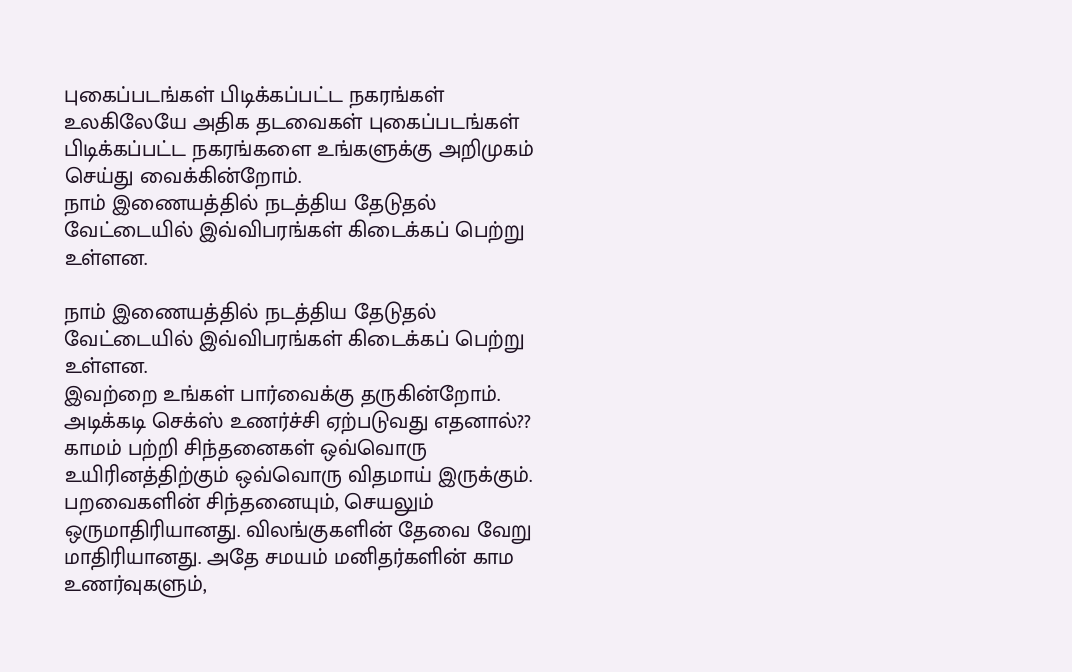புகைப்படங்கள் பிடிக்கப்பட்ட நகரங்கள்
உலகிலேயே அதிக தடவைகள் புகைப்படங்கள் பிடிக்கப்பட்ட நகரங்களை உங்களுக்கு அறிமுகம் செய்து வைக்கின்றோம்.
நாம் இணையத்தில் நடத்திய தேடுதல் வேட்டையில் இவ்விபரங்கள் கிடைக்கப் பெற்று உள்ளன.

நாம் இணையத்தில் நடத்திய தேடுதல் வேட்டையில் இவ்விபரங்கள் கிடைக்கப் பெற்று உள்ளன.
இவற்றை உங்கள் பார்வைக்கு தருகின்றோம்.
அடிக்கடி செக்ஸ் உணர்ச்சி ஏற்படுவது எதனால்??
காமம் பற்றி சிந்தனைகள் ஒவ்வொரு உயிரினத்திற்கும் ஒவ்வொரு விதமாய் இருக்கும். பறவைகளின் சிந்தனையும், செயலும் ஒருமாதிரியானது. விலங்குகளின் தேவை வேறு
மாதிரியானது. அதே சமயம் மனிதர்களின் காம உணர்வுகளும்,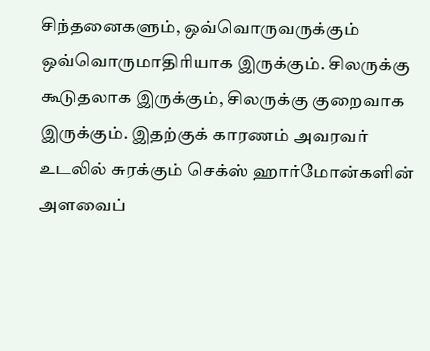சிந்தனைகளும், ஒவ்வொருவருக்கும் ஒவ்வொருமாதிரியாக இருக்கும். சிலருக்கு கூடுதலாக இருக்கும், சிலருக்கு குறைவாக இருக்கும். இதற்குக் காரணம் அவரவர் உடலில் சுரக்கும் செக்ஸ் ஹார்மோன்களின் அளவைப்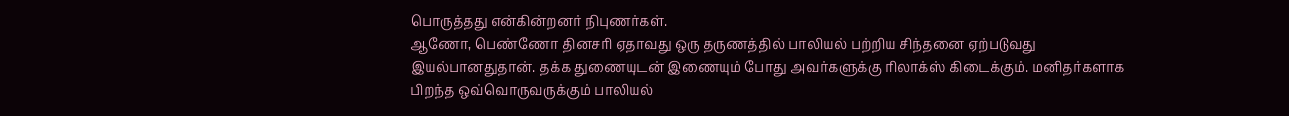பொருத்தது என்கின்றனர் நிபுணர்கள்.
ஆணோ, பெண்ணோ தினசரி ஏதாவது ஒரு தருணத்தில் பாலியல் பற்றிய சிந்தனை ஏற்படுவது இயல்பானதுதான். தக்க துணையுடன் இணையும் போது அவர்களுக்கு ரிலாக்ஸ் கிடைக்கும். மனிதர்களாக பிறந்த ஒவ்வொருவருக்கும் பாலியல்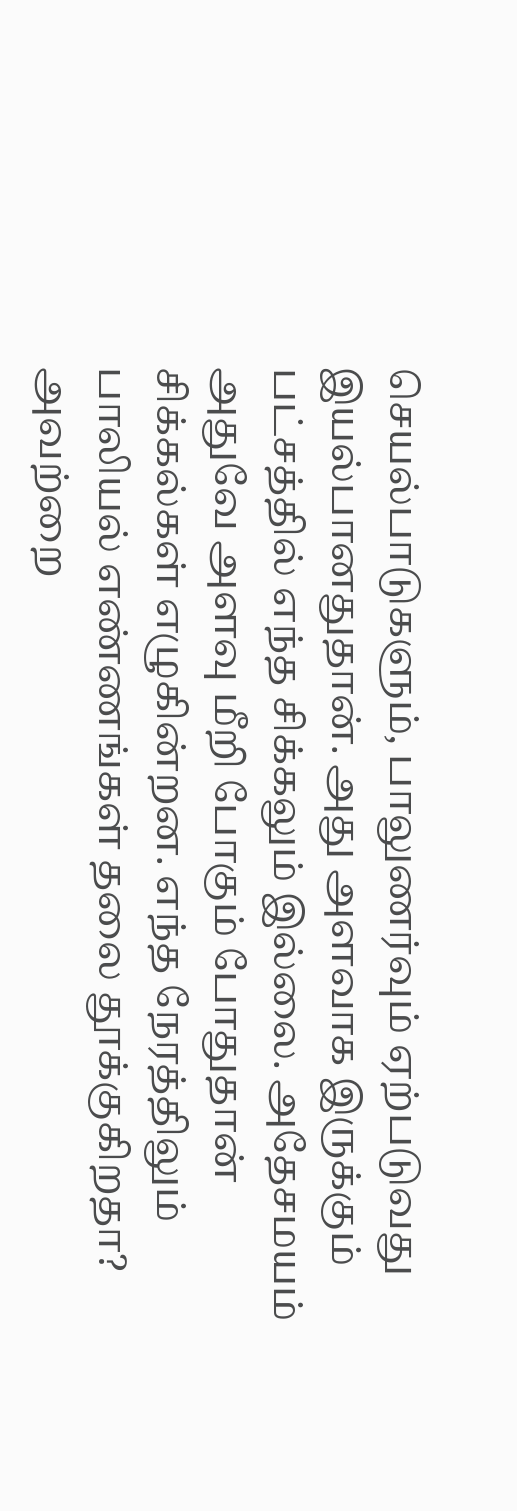செயல்பாடுகளும், பாலுணர்வும் ஏற்படுவது இயல்பானதுதான். அது அளவாக இருக்கும் பட்சத்தில் எந்த சிக்கலும் இல்லை. அதேசமயம் அதுவே அளவு மீறி போகும் போதுதான் சிக்கல்கள் எழுகின்றன. எந்த நேரத்திலும் பாலியல் எண்ணங்கள் தலை தூக்குகிறதா? அவற்றை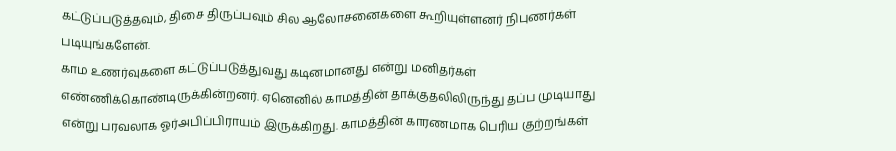கட்டுப்படுத்தவும், திசை திருப்பவும் சில ஆலோசனைகளை கூறியுள்ளனர் நிபுணர்கள் படியுங்களேன்.
காம உணர்வுகளை கட்டுப்படுத்துவது கடினமானது என்று மனிதர்கள் எண்ணிக்கொண்டிருக்கின்றனர். ஏனெனில் காமத்தின் தாக்குதலிலிருந்து தப்ப முடியாது என்று பரவலாக ஓர்அபிப்பிராயம் இருக்கிறது. காமத்தின் காரணமாக பெரிய குற்றங்கள்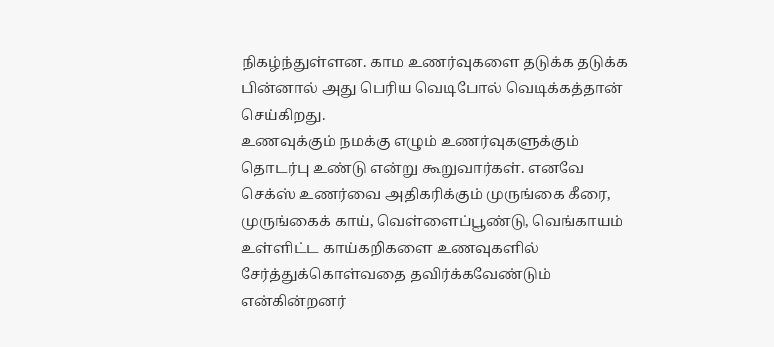நிகழ்ந்துள்ளன. காம உணர்வுகளை தடுக்க தடுக்க பின்னால் அது பெரிய வெடிபோல் வெடிக்கத்தான் செய்கிறது.
உணவுக்கும் நமக்கு எழும் உணர்வுகளுக்கும் தொடர்பு உண்டு என்று கூறுவார்கள். எனவே செக்ஸ் உணர்வை அதிகரிக்கும் முருங்கை கீரை, முருங்கைக் காய், வெள்ளைப்பூண்டு, வெங்காயம் உள்ளிட்ட காய்கறிகளை உணவுகளில் சேர்த்துக்கொள்வதை தவிர்க்கவேண்டும் என்கின்றனர்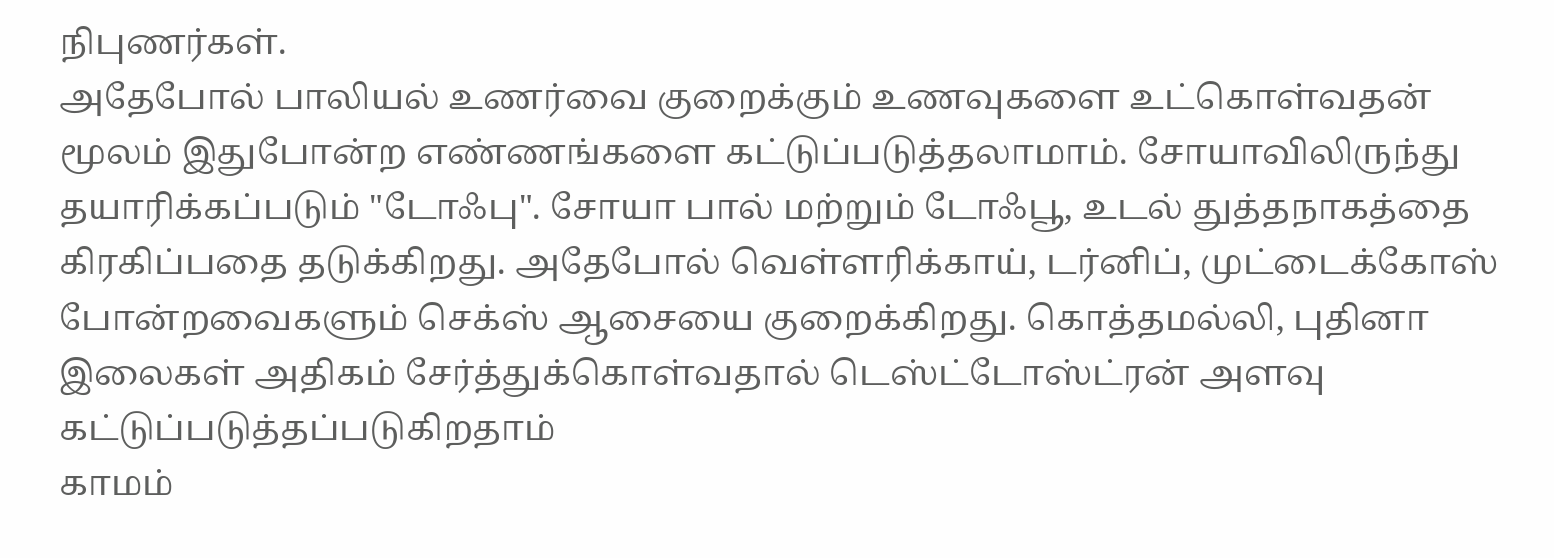நிபுணர்கள்.
அதேபோல் பாலியல் உணர்வை குறைக்கும் உணவுகளை உட்கொள்வதன் மூலம் இதுபோன்ற எண்ணங்களை கட்டுப்படுத்தலாமாம். சோயாவிலிருந்து தயாரிக்கப்படும் "டோஃபு". சோயா பால் மற்றும் டோஃபூ, உடல் துத்தநாகத்தை கிரகிப்பதை தடுக்கிறது. அதேபோல் வெள்ளரிக்காய், டர்னிப், முட்டைக்கோஸ் போன்றவைகளும் செக்ஸ் ஆசையை குறைக்கிறது. கொத்தமல்லி, புதினா இலைகள் அதிகம் சேர்த்துக்கொள்வதால் டெஸ்ட்டோஸ்ட்ரன் அளவு கட்டுப்படுத்தப்படுகிறதாம்
காமம்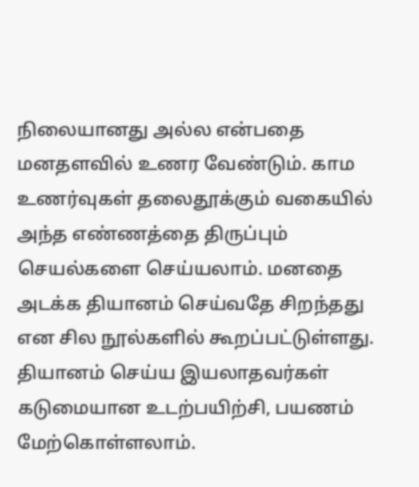நிலையானது அல்ல என்பதை மனதளவில் உணர வேண்டும். காம உணர்வுகள் தலைதூக்கும் வகையில் அந்த எண்ணத்தை திருப்பும் செயல்களை செய்யலாம். மனதை அடக்க தியானம் செய்வதே சிறந்தது என சில நூல்களில் கூறப்பட்டுள்ளது. தியானம் செய்ய இயலாதவர்கள் கடுமையான உடற்பயிற்சி, பயணம் மேற்கொள்ளலாம்.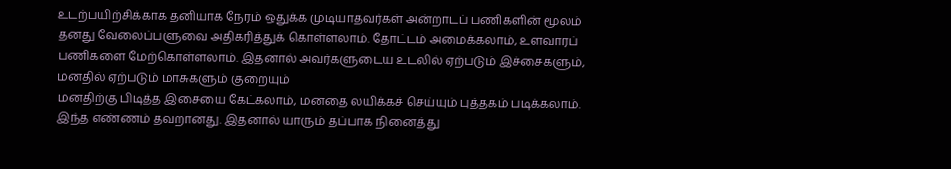உடற்பயிற்சிக்காக தனியாக நேரம் ஒதுக்க முடியாதவர்கள் அன்றாடப் பணிகளின் மூலம் தனது வேலைப்பளுவை அதிகரித்துக் கொள்ளலாம். தோட்டம் அமைக்கலாம், உளவாரப் பணிகளை மேற்கொள்ளலாம். இதனால் அவர்களுடைய உடலில் ஏற்படும் இச்சைகளும், மனதில் ஏற்படும் மாசுகளும் குறையும்
மனதிற்கு பிடித்த இசையை கேட்கலாம், மனதை லயிக்கச் செய்யும் புத்தகம் படிக்கலாம். இந்த எண்ணம் தவறானது. இதனால் யாரும் தப்பாக நினைத்து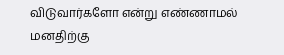விடுவார்களோ என்று எண்ணாமல் மனதிற்கு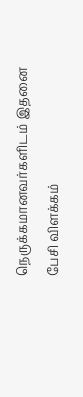நெருக்கமானவர்களிடம் இதனை பேசி விளக்கம்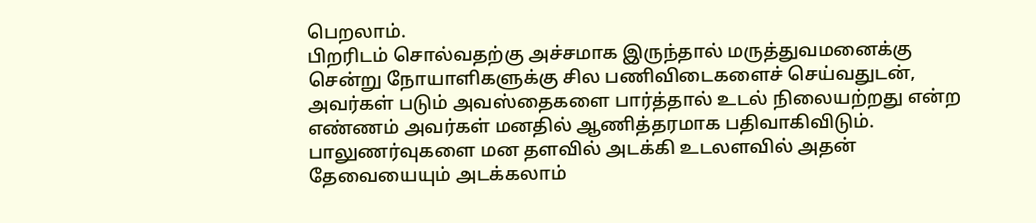பெறலாம்.
பிறரிடம் சொல்வதற்கு அச்சமாக இருந்தால் மருத்துவமனைக்கு சென்று நோயாளிகளுக்கு சில பணிவிடைகளைச் செய்வதுடன், அவர்கள் படும் அவஸ்தைகளை பார்த்தால் உடல் நிலையற்றது என்ற எண்ணம் அவர்கள் மனதில் ஆணித்தரமாக பதிவாகிவிடும். பாலுணர்வுகளை மன தளவில் அடக்கி உடலளவில் அதன் தேவையையும் அடக்கலாம்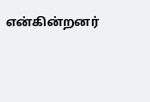என்கின்றனர்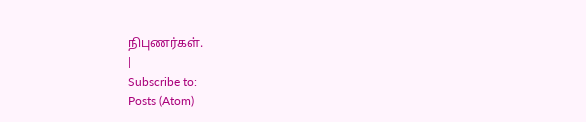நிபுணர்கள்.
|
Subscribe to:
Posts (Atom)